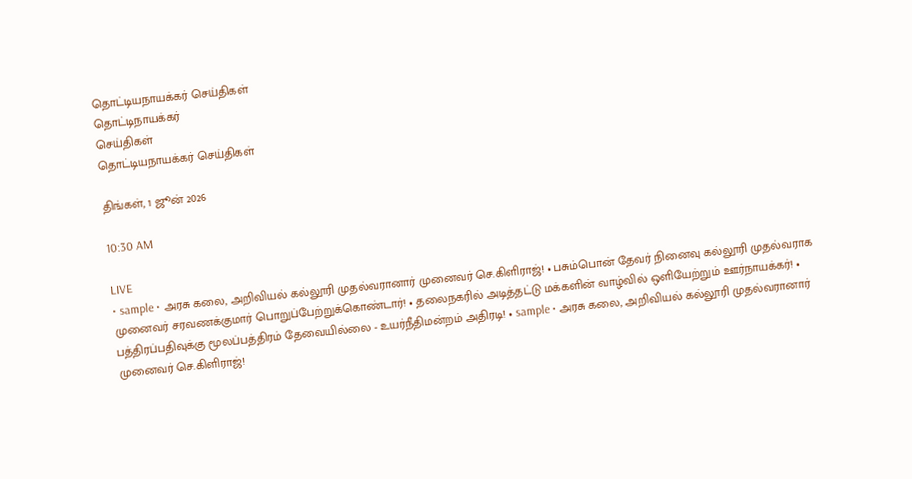தொட்டியநாயக்கர் செய்திகள்
தொட்டிநாயக்கர்
செய்திகள்
தொட்டியநாயக்கர் செய்திகள்

திங்கள், 1 ஜூன் 2026

10:30 AM

LIVE
• sample • அரசு கலை, அறிவியல் கல்லூரி முதல்வரானார் முனைவர் செ.கிளிராஜ்! • பசும்பொன் தேவர் நினைவு கல்லூரி முதல்வராக முனைவர் சரவணக்குமார் பொறுப்பேற்றுக்கொண்டார்! • தலைநகரில் அடித்தட்டு மக்களின் வாழ்வில் ஒளியேற்றும் ஊர்நாயக்கர்! • பத்திரப்பதிவுக்கு மூலப்பத்திரம் தேவையில்லை - உயர்நீதிமன்றம் அதிரடி! • sample • அரசு கலை, அறிவியல் கல்லூரி முதல்வரானார் முனைவர் செ.கிளிராஜ்!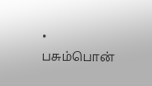• பசும்பொன்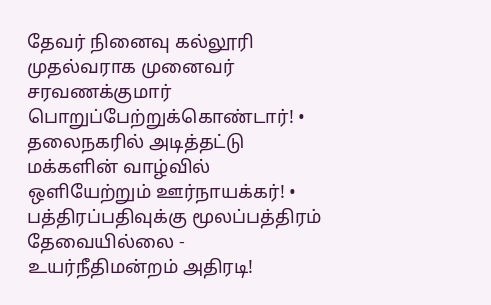தேவர் நினைவு கல்லூரி முதல்வராக முனைவர் சரவணக்குமார் பொறுப்பேற்றுக்கொண்டார்! • தலைநகரில் அடித்தட்டு மக்களின் வாழ்வில் ஒளியேற்றும் ஊர்நாயக்கர்! • பத்திரப்பதிவுக்கு மூலப்பத்திரம் தேவையில்லை - உயர்நீதிமன்றம் அதிரடி!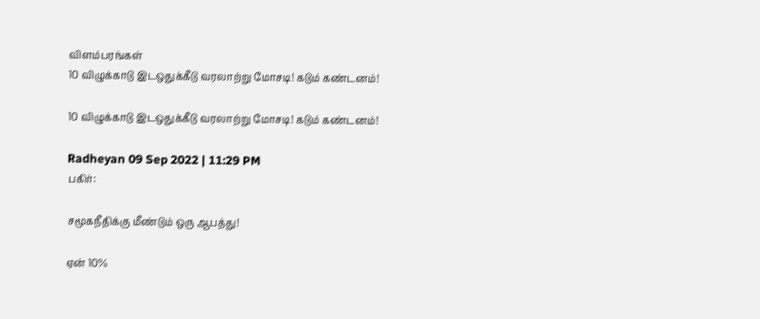விளம்பரங்கள்
10 விழுக்காடு இடஒதுக்கீடு வரலாற்று மோசடி! கடும் கண்டனம்!

10 விழுக்காடு இடஒதுக்கீடு வரலாற்று மோசடி! கடும் கண்டனம்!

Radheyan 09 Sep 2022 | 11:29 PM
பகிர்:

சமூகநீதிக்கு மீண்டும் ஒரு ஆபத்து!

ஏன் 10%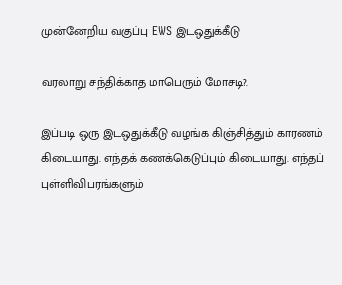முன்னேறிய வகுப்பு EWS இடஒதுக்கீடு

வரலாறு சந்திக்காத மாபெரும் மோசடி?.

இப்படி ஒரு இடஒதுக்கீடு வழங்க கிஞ்சித்தும் காரணம் கிடையாது. எந்தக் கணக்கெடுப்பும் கிடையாது. எந்தப் புள்ளிவிபரங்களும்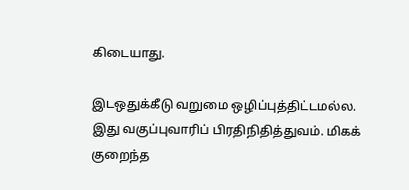கிடையாது.

இடஒதுக்கீடு வறுமை ஒழிப்புத்திட்டமல்ல. இது வகுப்புவாரிப் பிரதிநிதித்துவம். மிகக் குறைந்த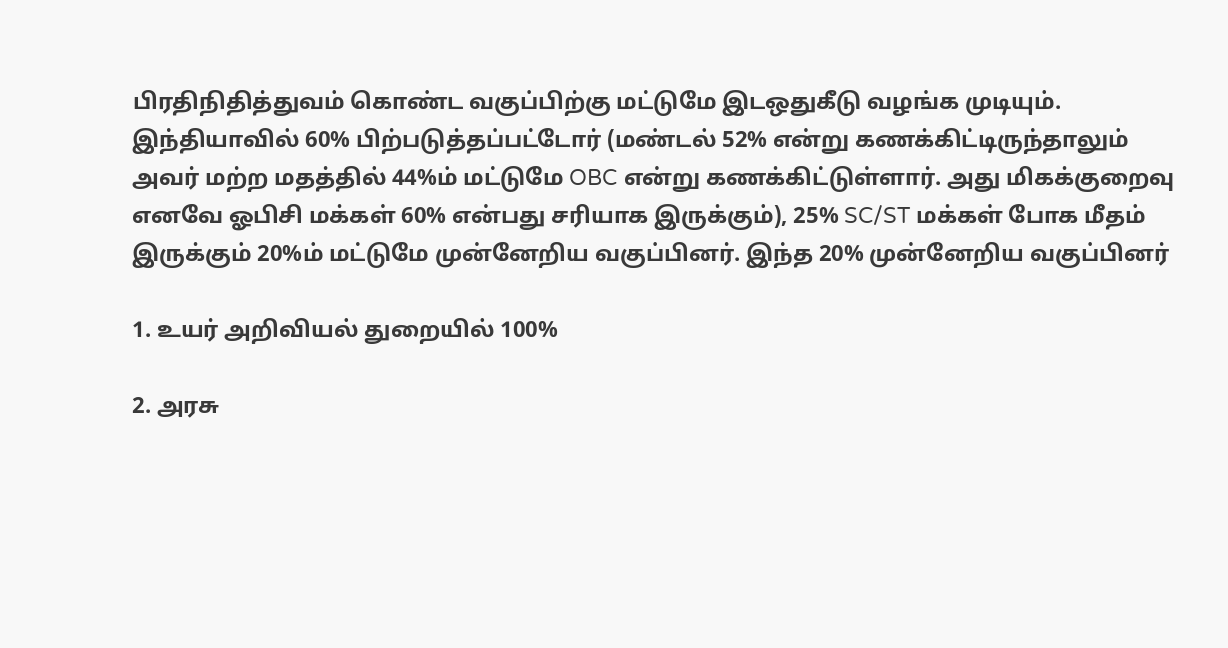பிரதிநிதித்துவம் கொண்ட வகுப்பிற்கு மட்டுமே இடஒதுகீடு வழங்க முடியும். இந்தியாவில் 60% பிற்படுத்தப்பட்டோர் (மண்டல் 52% என்று கணக்கிட்டிருந்தாலும் அவர் மற்ற மதத்தில் 44%ம் மட்டுமே OBC என்று கணக்கிட்டுள்ளார். அது மிகக்குறைவு எனவே ஓபிசி மக்கள் 60% என்பது சரியாக இருக்கும்), 25% SC/ST மக்கள் போக மீதம் இருக்கும் 20%ம் மட்டுமே முன்னேறிய வகுப்பினர். இந்த 20% முன்னேறிய வகுப்பினர்

1. உயர் அறிவியல் துறையில் 100%

2. அரசு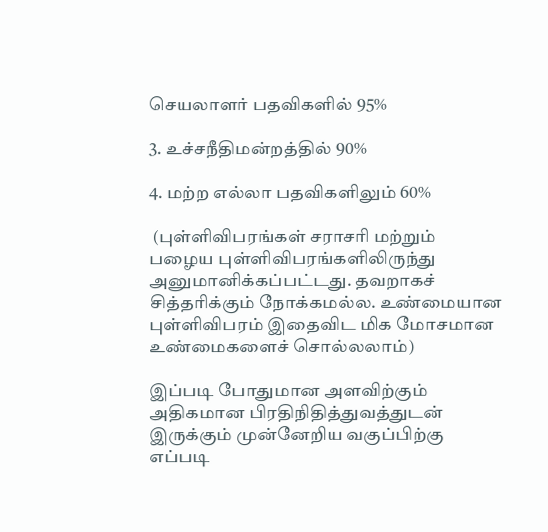செயலாளர் பதவிகளில் 95%

3. உச்சநீதிமன்றத்தில் 90%

4. மற்ற எல்லா பதவிகளிலும் 60%

 (புள்ளிவிபரங்கள் சராசரி மற்றும் பழைய புள்ளிவிபரங்களிலிருந்து அனுமானிக்கப்பட்டது. தவறாகச் சித்தரிக்கும் நோக்கமல்ல. உண்மையான புள்ளிவிபரம் இதைவிட மிக மோசமான உண்மைகளைச் சொல்லலாம்)

இப்படி போதுமான அளவிற்கும் அதிகமான பிரதிநிதித்துவத்துடன் இருக்கும் முன்னேறிய வகுப்பிற்கு எப்படி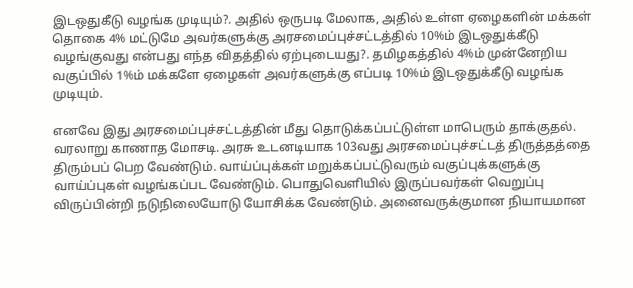இடஒதுகீடு வழங்க முடியும்?. அதில் ஒருபடி மேலாக, அதில் உள்ள ஏழைகளின் மக்கள் தொகை 4% மட்டுமே அவர்களுக்கு அரசமைப்புச்சட்டத்தில் 10%ம் இடஒதுக்கீடு வழங்குவது என்பது எந்த விதத்தில் ஏற்புடையது?. தமிழகத்தில் 4%ம் முன்னேறிய வகுப்பில் 1%ம் மக்களே ஏழைகள் அவர்களுக்கு எப்படி 10%ம் இடஒதுக்கீடு வழங்க முடியும்.

எனவே இது அரசமைப்புச்சட்டத்தின் மீது தொடுக்கப்பட்டுள்ள மாபெரும் தாக்குதல். வரலாறு காணாத மோசடி. அரசு உடனடியாக 103வது அரசமைப்புச்சட்டத் திருத்தத்தை திரும்பப் பெற வேண்டும். வாய்ப்புக்கள் மறுக்கப்பட்டுவரும் வகுப்புக்களுக்கு வாய்ப்புகள் வழங்கப்பட வேண்டும். பொதுவெளியில் இருப்பவர்கள் வெறுப்பு விருப்பின்றி நடுநிலையோடு யோசிக்க வேண்டும். அனைவருக்குமான நியாயமான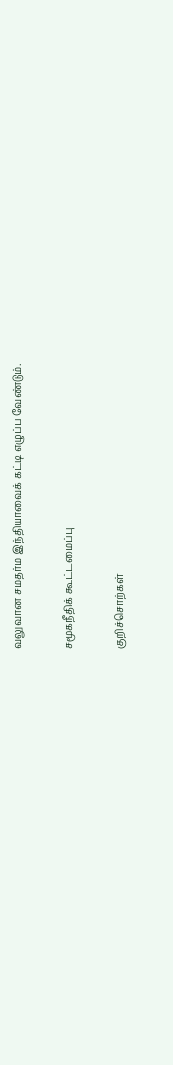வலுவான சமதர்ம இந்தியாவைக் கட்டி எழுப்ப வேண்டும்.

சமூகநீதிக் கூட்டமைப்பு

குறிச்சொற்கள்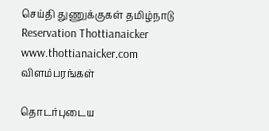செய்தி துணுக்குகள் தமிழ்நாடு Reservation Thottianaicker www.thottianaicker.com
விளம்பரங்கள்

தொடர்புடைய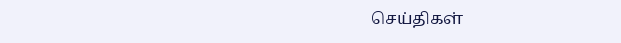செய்திகள்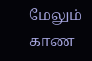மேலும் காண